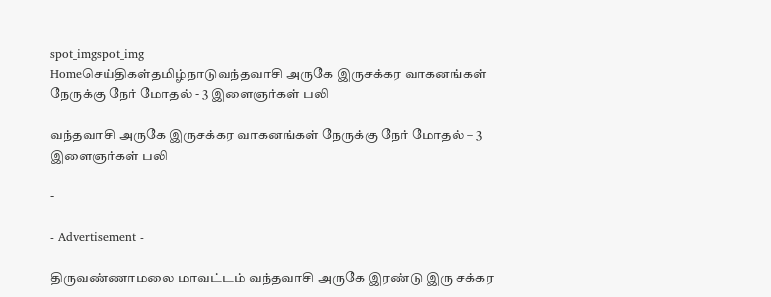spot_imgspot_img
Homeசெய்திகள்தமிழ்நாடுவந்தவாசி அருகே இருசக்கர வாகனங்கள் நேருக்கு நேர் மோதல் - 3 இளைஞர்கள் பலி

வந்தவாசி அருகே இருசக்கர வாகனங்கள் நேருக்கு நேர் மோதல் – 3 இளைஞர்கள் பலி

-

- Advertisement -

திருவண்ணாமலை மாவட்டம் வந்தவாசி அருகே இரண்டு இரு சக்கர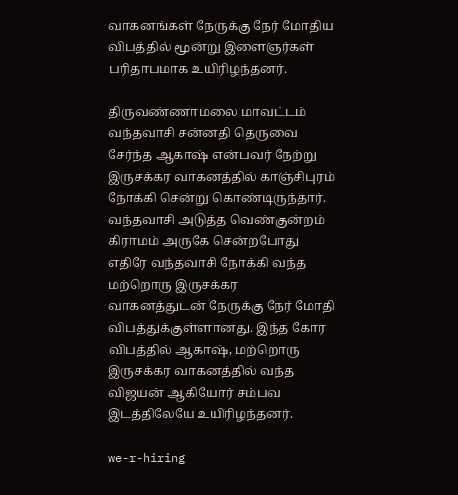வாகனங்கள் நேருக்கு நேர் மோதிய விபத்தில் மூன்று இளைஞர்கள் பரிதாபமாக உயிரிழந்தனர்.

திருவண்ணாமலை மாவட்டம் வந்தவாசி சன்னதி தெருவை சேர்ந்த ஆகாஷ் என்பவர் நேற்று இருசக்கர வாகனத்தில் காஞ்சிபுரம் நோக்கி சென்று கொண்டிருந்தார். வந்தவாசி அடுத்த வெண்குன்றம் கிராமம் அருகே சென்றபோது எதிரே வந்தவாசி நோக்கி வந்த மற்றொரு இருசக்கர வாகனத்துடன் நேருக்கு நேர் மோதி விபத்துக்குள்ளானது. இந்த கோர விபத்தில் ஆகாஷ், மற்றொரு இருசக்கர வாகனத்தில் வந்த விஜயன் ஆகியோர் சம்பவ இடத்திலேயே உயிரிழந்தனர்.

we-r-hiring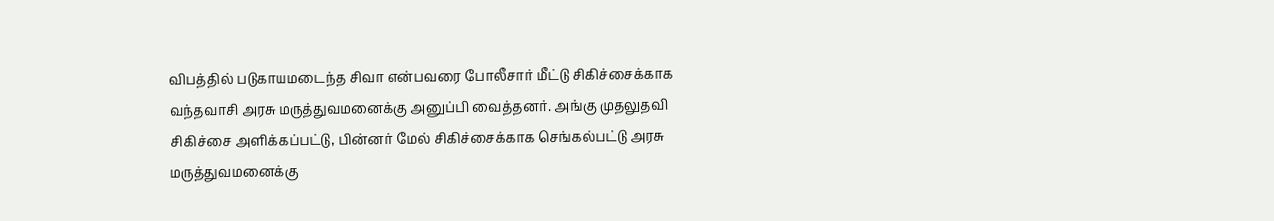விபத்தில் படுகாயமடைந்த சிவா என்பவரை போலீசார் மீட்டு சிகிச்சைக்காக வந்தவாசி அரசு மருத்துவமனைக்கு அனுப்பி வைத்தனர். அங்கு முதலுதவி சிகிச்சை அளிக்கப்பட்டு, பின்னர் மேல் சிகிச்சைக்காக செங்கல்பட்டு அரசு மருத்துவமனைக்கு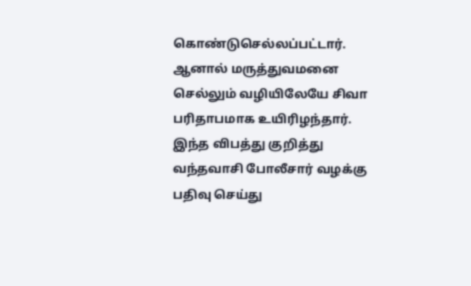கொண்டுசெல்லப்பட்டார். ஆனால் மருத்துவமனை செல்லும் வழியிலேயே சிவா பரிதாபமாக உயிரிழந்தார். இந்த விபத்து குறித்து வந்தவாசி போலீசார் வழக்கு பதிவு செய்து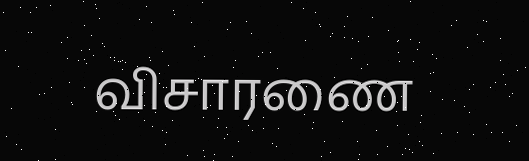விசாரணை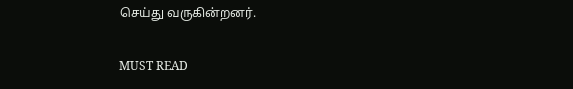செய்து வருகின்றனர்.

MUST READ